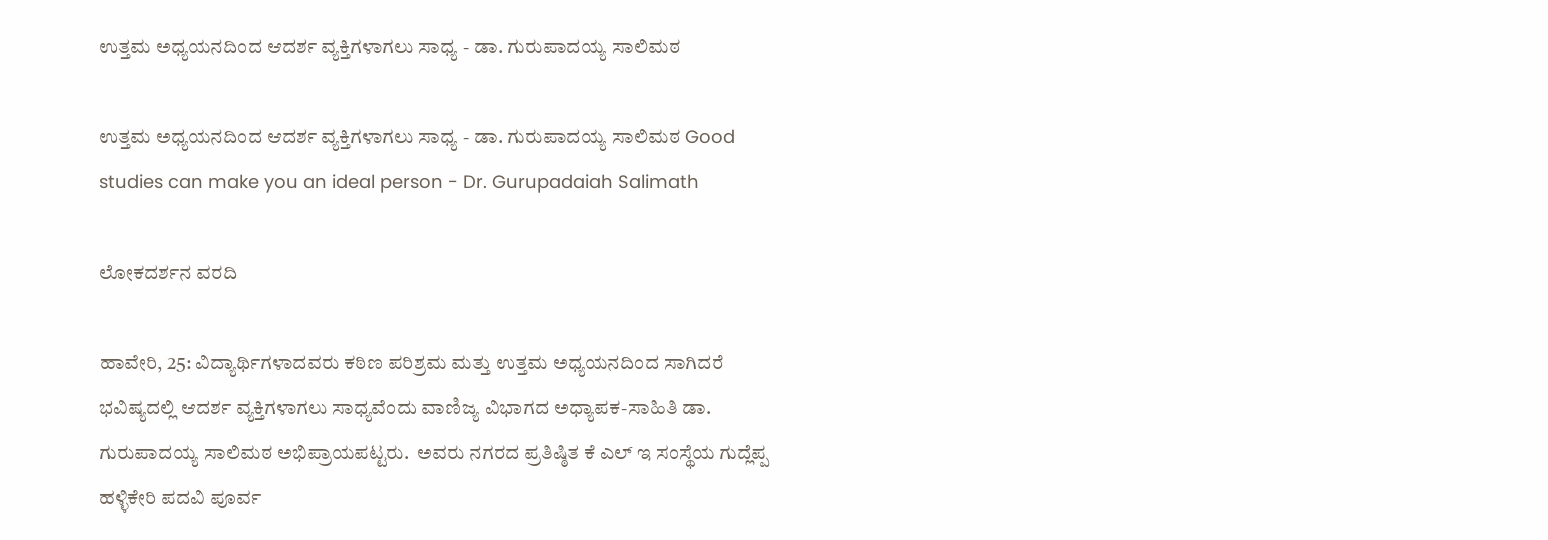ಉತ್ತಮ ಅಧ್ಯಯನದಿಂದ ಆದರ್ಶ ವ್ಯಕ್ತಿಗಳಾಗಲು ಸಾಧ್ಯ - ಡಾ. ಗುರುಪಾದಯ್ಯ ಸಾಲಿಮಠ

ಉತ್ತಮ ಅಧ್ಯಯನದಿಂದ ಆದರ್ಶ ವ್ಯಕ್ತಿಗಳಾಗಲು ಸಾಧ್ಯ - ಡಾ. ಗುರುಪಾದಯ್ಯ ಸಾಲಿಮಠ Good studies can make you an ideal person - Dr. Gurupadaiah Salimath

ಲೋಕದರ್ಶನ ವರದಿ

ಹಾವೇರಿ, 25: ವಿದ್ಯಾರ್ಥಿಗಳಾದವರು ಕಠಿಣ ಪರಿಶ್ರಮ ಮತ್ತು ಉತ್ತಮ ಅಧ್ಯಯನದಿಂದ ಸಾಗಿದರೆ ಭವಿಷ್ಯದಲ್ಲಿ ಆದರ್ಶ ವ್ಯಕ್ತಿಗಳಾಗಲು ಸಾಧ್ಯವೆಂದು ವಾಣಿಜ್ಯ ವಿಭಾಗದ ಅಧ್ಯಾಪಕ-ಸಾಹಿತಿ ಡಾ. ಗುರುಪಾದಯ್ಯ ಸಾಲಿಮಠ ಅಭಿಪ್ರಾಯಪಟ್ಟರು.  ಅವರು ನಗರದ ಪ್ರತಿಷ್ಠಿತ ಕೆ ಎಲ್ ಇ ಸಂಸ್ಥೆಯ ಗುದ್ಲೆಪ್ಪ ಹಳ್ಳಿಕೇರಿ ಪದವಿ ಪೂರ್ವ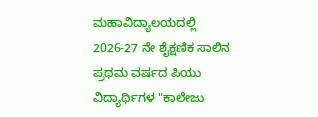ಮಹಾವಿದ್ಯಾಲಯದಲ್ಲಿ 2026-27 ನೇ ಶೈಕ್ಷಣಿಕ ಸಾಲಿನ ಪ್ರಥಮ ವರ್ಷದ ಪಿಯು ವಿದ್ಯಾರ್ಥಿಗಳ "ಕಾಲೇಜು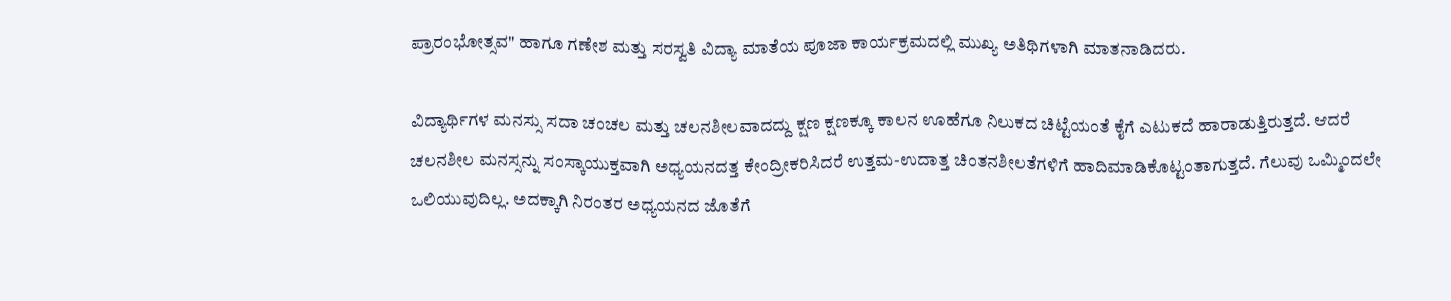ಪ್ರಾರಂಭೋತ್ಸವ" ಹಾಗೂ ಗಣೇಶ ಮತ್ತು ಸರಸ್ವತಿ ವಿದ್ಯಾ ಮಾತೆಯ ಪೂಜಾ ಕಾರ್ಯಕ್ರಮದಲ್ಲಿ ಮುಖ್ಯ ಅತಿಥಿಗಳಾಗಿ ಮಾತನಾಡಿದರು.

ವಿದ್ಯಾರ್ಥಿಗಳ ಮನಸ್ಸು ಸದಾ ಚಂಚಲ ಮತ್ತು ಚಲನಶೀಲವಾದದ್ದು ಕ್ಷಣ ಕ್ಷಣಕ್ಕೂ ಕಾಲನ ಊಹೆಗೂ ನಿಲುಕದ ಚಿಟ್ಟೆಯಂತೆ ಕೈಗೆ ಎಟುಕದೆ ಹಾರಾಡುತ್ತಿರುತ್ತದೆ. ಆದರೆ ಚಲನಶೀಲ ಮನಸ್ಸನ್ನು ಸಂಸ್ಕಾಯುಕ್ತವಾಗಿ ಅಧ್ಯಯನದತ್ತ ಕೇಂದ್ರೀಕರಿಸಿದರೆ ಉತ್ತಮ-ಉದಾತ್ತ ಚಿಂತನಶೀಲತೆಗಳಿಗೆ ಹಾದಿಮಾಡಿಕೊಟ್ಟಂತಾಗುತ್ತದೆ. ಗೆಲುವು ಒಮ್ಮಿಂದಲೇ ಒಲಿಯುವುದಿಲ್ಲ. ಅದಕ್ಕಾಗಿ ನಿರಂತರ ಅಧ್ಯಯನದ ಜೊತೆಗೆ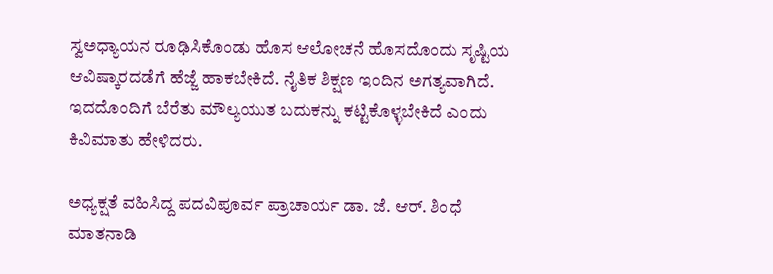ಸ್ವಅಧ್ಯಾಯನ ರೂಢಿಸಿಕೊಂಡು ಹೊಸ ಆಲೋಚನೆ ಹೊಸದೊಂದು ಸೃಷ್ಟಿಯ ಆವಿಷ್ಕಾರದಡೆಗೆ ಹೆಜ್ಜೆ ಹಾಕಬೇಕಿದೆ. ನೈತಿಕ ಶಿಕ್ಷಣ ಇಂದಿನ ಅಗತ್ಯವಾಗಿದೆ. ಇದದೊಂದಿಗೆ ಬೆರೆತು ಮೌಲ್ಯಯುತ ಬದುಕನ್ನು ಕಟ್ಟಿಕೊಳ್ಳಬೇಕಿದೆ ಎಂದು ಕಿವಿಮಾತು ಹೇಳಿದರು.

ಅಧ್ಯಕ್ಷತೆ ವಹಿಸಿದ್ದ ಪದವಿಪೂರ್ವ ಪ್ರಾಚಾರ್ಯ ಡಾ. ಜೆ. ಆರ್‌. ಶಿಂಧೆ ಮಾತನಾಡಿ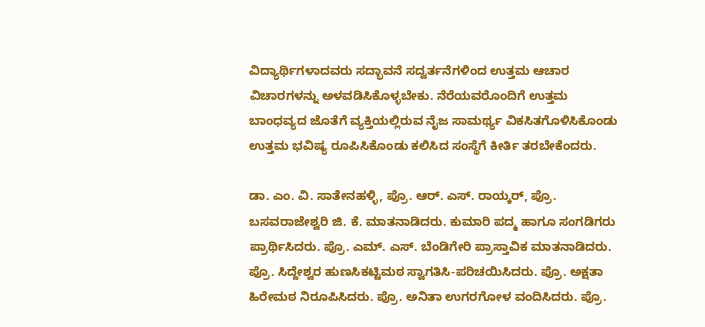ವಿದ್ಯಾರ್ಥಿಗಳಾದವರು ಸದ್ಭಾವನೆ ಸದ್ವರ್ತನೆಗಳಿಂದ ಉತ್ತಮ ಆಚಾರ ವಿಚಾರಗಳನ್ನು ಅಳವಡಿಸಿಕೊಳ್ಳಬೇಕು. ನೆರೆಯವರೊಂದಿಗೆ ಉತ್ತಮ ಬಾಂಧವ್ಯದ ಜೊತೆಗೆ ವ್ಯಕ್ತಿಯಲ್ಲಿರುವ ನೈಜ ಸಾಮರ್ಥ್ಯ ವಿಕಸಿತಗೊಳಿಸಿಕೊಂಡು ಉತ್ತಮ ಭವಿಷ್ಯ ರೂಪಿಸಿಕೊಂಡು ಕಲಿಸಿದ ಸಂಸ್ಥೆಗೆ ಕೀರ್ತಿ ತರಬೇಕೆಂದರು.

ಡಾ. ಎಂ. ವಿ. ಸಾತೇನಹಳ್ಳಿ, ಪ್ರೊ. ಆರ್‌. ಎಸ್‌. ರಾಯ್ಕರ್, ಪ್ರೊ. ಬಸವರಾಜೇಶ್ವರಿ ಜಿ. ಕೆ. ಮಾತನಾಡಿದರು. ಕುಮಾರಿ ಪದ್ಮ ಹಾಗೂ ಸಂಗಡಿಗರು ಪ್ರಾರ್ಥಿಸಿದರು. ಪ್ರೊ. ಎಮ್‌. ಎಸ್‌. ಬೆಂಡಿಗೇರಿ ಪ್ರಾಸ್ತಾವಿಕ ಮಾತನಾಡಿದರು. ಪ್ರೊ. ಸಿದ್ದೇಶ್ವರ ಹುಣಸಿಕಟ್ಟಿಮಠ ಸ್ವಾಗತಿಸಿ-ಪರಿಚಯಿಸಿದರು. ಪ್ರೊ. ಅಕ್ಷತಾ ಹಿರೇಮಠ ನಿರೂಪಿಸಿದರು. ಪ್ರೊ. ಅನಿತಾ ಉಗರಗೋಳ ವಂದಿಸಿದರು. ಪ್ರೊ.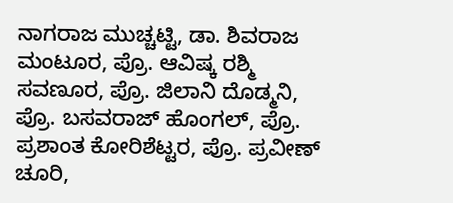ನಾಗರಾಜ ಮುಚ್ಚಟ್ಟಿ, ಡಾ. ಶಿವರಾಜ ಮಂಟೂರ, ಪ್ರೊ. ಆವಿಷ್ಕ ರಶ್ಮಿ ಸವಣೂರ, ಪ್ರೊ. ಜಿಲಾನಿ ದೊಡ್ಮನಿ, ಪ್ರೊ. ಬಸವರಾಜ್ ಹೊಂಗಲ್, ಪ್ರೊ. ಪ್ರಶಾಂತ ಕೋರಿಶೆಟ್ಟರ, ಪ್ರೊ. ಪ್ರವೀಣ್ ಚೂರಿ,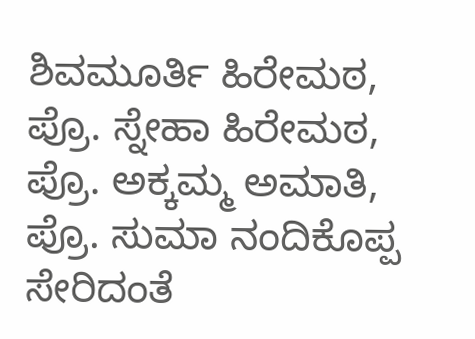ಶಿವಮೂರ್ತಿ ಹಿರೇಮಠ, ಪ್ರೊ. ಸ್ನೇಹಾ ಹಿರೇಮಠ, ಪ್ರೊ. ಅಕ್ಕಮ್ಮ ಅಮಾತಿ, ಪ್ರೊ. ಸುಮಾ ನಂದಿಕೊಪ್ಪ ಸೇರಿದಂತೆ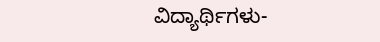ವಿದ್ಯಾರ್ಥಿಗಳು-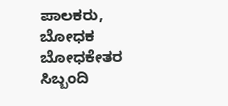ಪಾಲಕರು, ಬೋಧಕ ಬೋಧಕೇತರ ಸಿಬ್ಬಂದಿ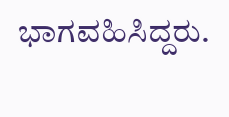ಭಾಗವಹಿಸಿದ್ದರು.